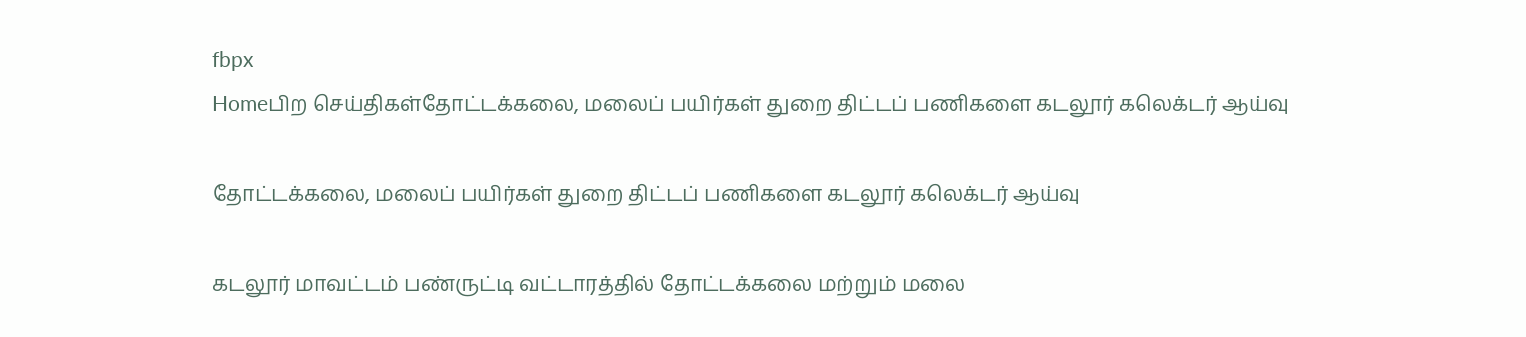fbpx
Homeபிற செய்திகள்தோட்டக்கலை, மலைப் பயிர்கள் துறை திட்டப் பணிகளை கடலூர் கலெக்டர் ஆய்வு

தோட்டக்கலை, மலைப் பயிர்கள் துறை திட்டப் பணிகளை கடலூர் கலெக்டர் ஆய்வு

கடலூர் மாவட்டம் பண்ருட்டி வட்டாரத்தில் தோட்டக்கலை மற்றும் மலை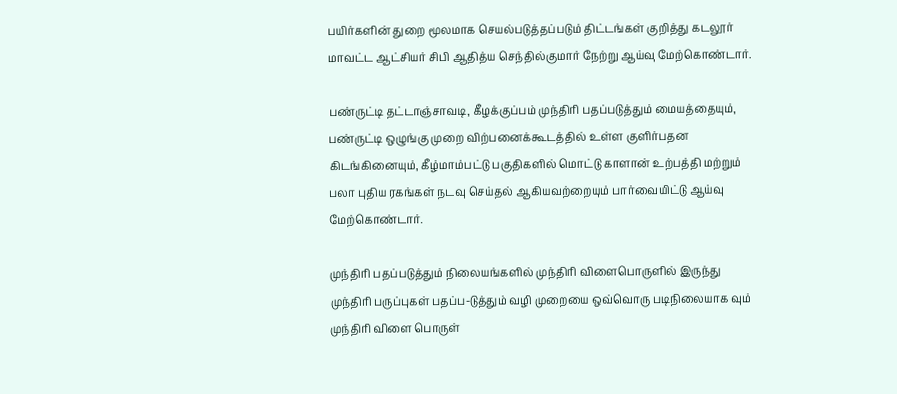பயிர்களின் துறை மூலமாக செயல்படுத்தப்படும் திட்டங்கள் குறித்து கடலூர் மாவட்ட ஆட்சியர் சிபி ஆதித்ய செந்தில்குமார் நேற்று ஆய்வு மேற்கொண்டார்.

பண்ருட்டி தட்டாஞ்சாவடி, கீழக்குப்பம் முந்திரி பதப்படுத்தும் மையத்தையும், பண்ருட்டி ஒழுங்கு முறை விற்பனைக்கூடத்தில் உள்ள குளிர்பதன கிடங்கினையும், கீழ்மாம்பட்டு பகுதிகளில் மொட்டு காளான் உற்பத்தி மற்றும் பலா புதிய ரகங்கள் நடவு செய்தல் ஆகியவற்றையும் பார்வையிட்டு ஆய்வு மேற்கொண்டார்.

முந்திரி பதப்படுத்தும் நிலையங்களில் முந்திரி விளைபொருளில் இருந்து முந்திரி பருப்புகள் பதப்ப-டுத்தும் வழி முறையை ஒவ்வொரு படிநிலையாக வும் முந்திரி விளை பொருள்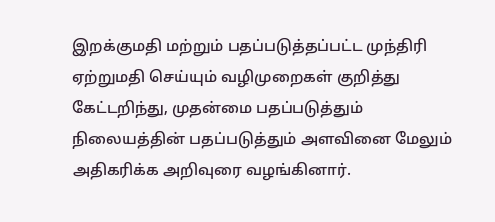இறக்குமதி மற்றும் பதப்படுத்தப்பட்ட முந்திரி ஏற்றுமதி செய்யும் வழிமுறைகள் குறித்து கேட்டறிந்து, முதன்மை பதப்படுத்தும் நிலையத்தின் பதப்படுத்தும் அளவினை மேலும் அதிகரிக்க அறிவுரை வழங்கினார்.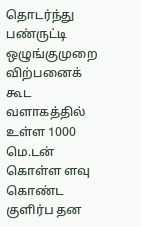தொடர்ந்து பண்ருட்டி ஒழுங்குமுறை விற்பனைக் கூட வளாகத்தில் உள்ள 1000 மெ.டன் கொள்ள ளவு கொண்ட குளிர்ப தன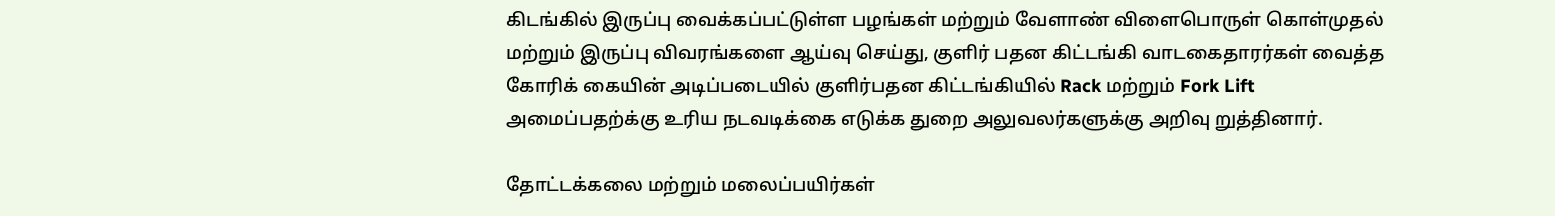கிடங்கில் இருப்பு வைக்கப்பட்டுள்ள பழங்கள் மற்றும் வேளாண் விளைபொருள் கொள்முதல் மற்றும் இருப்பு விவரங்களை ஆய்வு செய்து, குளிர் பதன கிட்டங்கி வாடகைதாரர்கள் வைத்த கோரிக் கையின் அடிப்படையில் குளிர்பதன கிட்டங்கியில் Rack மற்றும் Fork Lift அமைப்பதற்க்கு உரிய நடவடிக்கை எடுக்க துறை அலுவலர்களுக்கு அறிவு றுத்தினார்.

தோட்டக்கலை மற்றும் மலைப்பயிர்கள்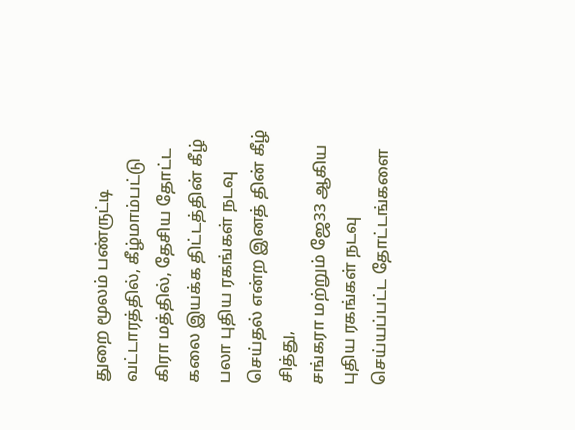துறை மூலம் பண்ருட்டி வட்டாரத்தில், கீழ்மாம்பட்டு கிரா மத்தில், தேசிய தோட்ட கலை இயக்க திட்டத்தின் கீழ் பலா புதிய ரகங்கள் நடவு செய்தல் என்ற இனத் தின் கீழ் சித்து,
சங்கரா மற்றும் ஜே33 ஆகிய புதிய ரகங்கள் நடவு செய்யப்பட்ட தோட்டங்களை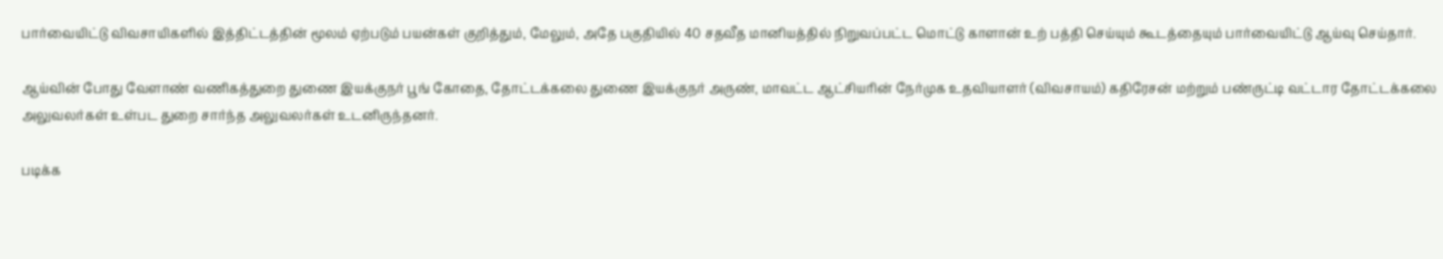பார்வையிட்டு விவசாயிகளில் இத்திட்டத்தின் மூலம் ஏற்படும் பயன்கள் குறித்தும், மேலும், அதே பகுதியில் 40 சதவீத மானியத்தில் நிறுவப்பட்ட மொட்டு காளான் உற் பத்தி செய்யும் கூடத்தையும் பார்வையிட்டு ஆய்வு செய்தார்.

ஆய்வின் போது வேளாண் வணிகத்துறை துணை இயக்குநர் பூங் கோதை, தோட்டக்கலை துணை இயக்குநர் அருண், மாவட்ட ஆட்சியரின் நேர்முக உதவியாளர் (விவசாயம்) கதிரேசன் மற்றும் பண்ருட்டி வட்டார தோட்டக்கலை அலுவலர்கள் உள்பட துறை சார்ந்த அலுவலர்கள் உடனிருந்தனர்.

படிக்க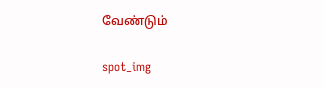வேண்டும்

spot_img